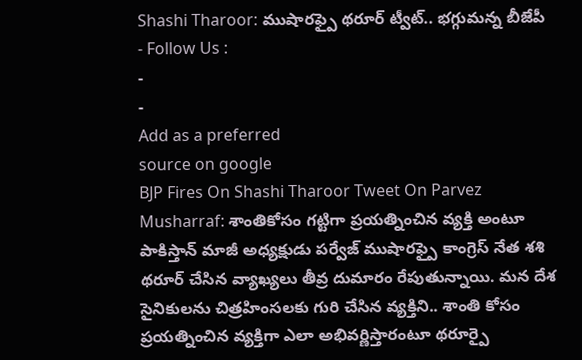Shashi Tharoor: ముషారఫ్పై థరూర్ ట్వీట్.. భగ్గుమన్న బీజేపీ
- Follow Us :
-
-
Add as a preferred
source on google
BJP Fires On Shashi Tharoor Tweet On Parvez Musharraf: శాంతికోసం గట్టిగా ప్రయత్నించిన వ్యక్తి అంటూ పాకిస్తాన్ మాజీ అధ్యక్షుడు పర్వేజ్ ముషారఫ్పై కాంగ్రెస్ నేత శశి థరూర్ చేసిన వ్యాఖ్యలు తీవ్ర దుమారం రేపుతున్నాయి. మన దేశ సైనికులను చిత్రహింసలకు గురి చేసిన వ్యక్తిని.. శాంతి కోసం ప్రయత్నించిన వ్యక్తిగా ఎలా అభివర్ణిస్తారంటూ థరూర్పై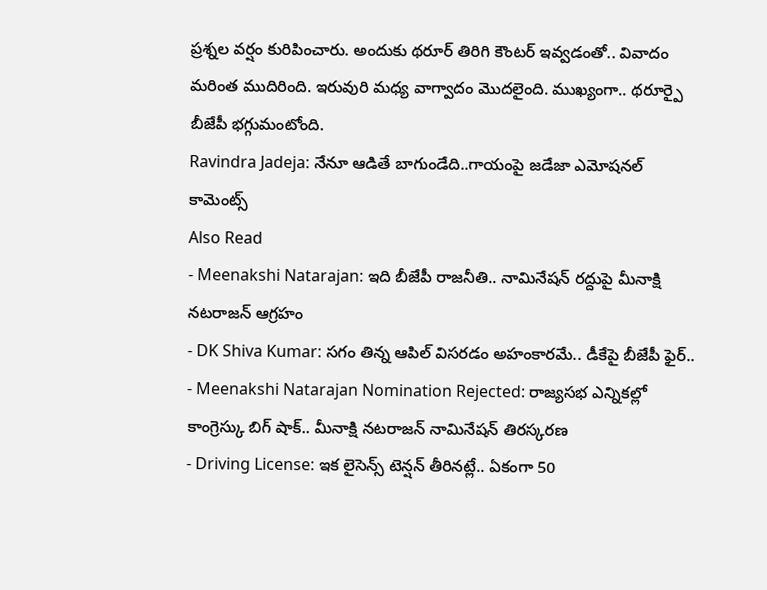ప్రశ్నల వర్షం కురిపించారు. అందుకు థరూర్ తిరిగి కౌంటర్ ఇవ్వడంతో.. వివాదం మరింత ముదిరింది. ఇరువురి మధ్య వాగ్వాదం మొదలైంది. ముఖ్యంగా.. థరూర్పై బీజేపీ భగ్గుమంటోంది.
Ravindra Jadeja: నేనూ ఆడితే బాగుండేది..గాయంపై జడేజా ఎమోషనల్ కామెంట్స్
Also Read
- Meenakshi Natarajan: ఇది బీజేపీ రాజనీతి.. నామినేషన్ రద్దుపై మీనాక్షి నటరాజన్ ఆగ్రహం
- DK Shiva Kumar: సగం తిన్న ఆపిల్ విసరడం అహంకారమే.. డీకేపై బీజేపీ ఫైర్..
- Meenakshi Natarajan Nomination Rejected: రాజ్యసభ ఎన్నికల్లో కాంగ్రెస్కు బిగ్ షాక్.. మీనాక్షి నటరాజన్ నామినేషన్ తిరస్కరణ
- Driving License: ఇక లైసెన్స్ టెన్షన్ తీరినట్లే.. ఏకంగా 50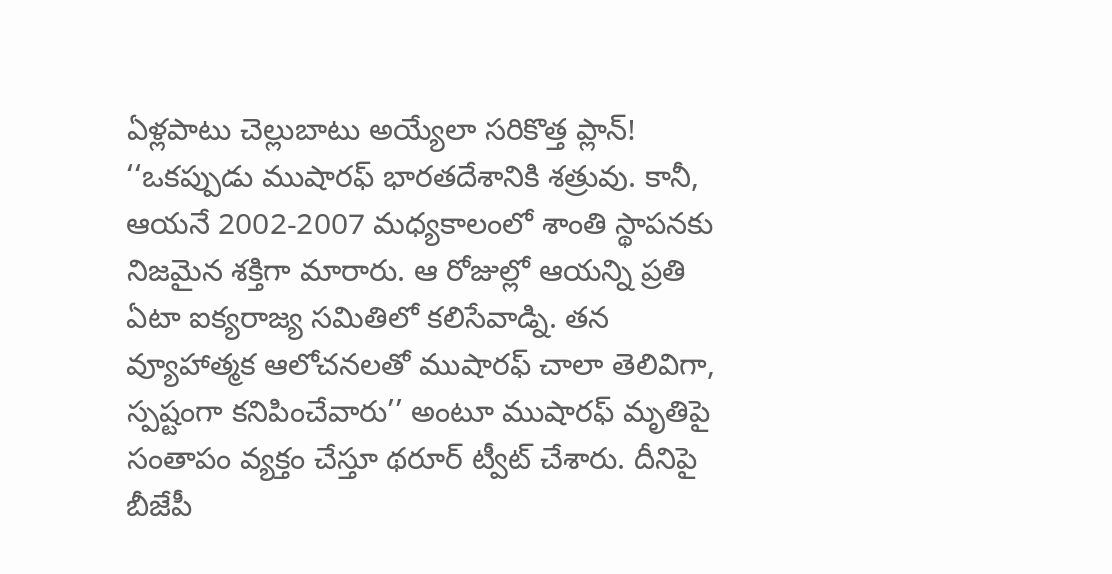ఏళ్లపాటు చెల్లుబాటు అయ్యేలా సరికొత్త ప్లాన్!
‘‘ఒకప్పుడు ముషారఫ్ భారతదేశానికి శత్రువు. కానీ, ఆయనే 2002-2007 మధ్యకాలంలో శాంతి స్థాపనకు నిజమైన శక్తిగా మారారు. ఆ రోజుల్లో ఆయన్ని ప్రతి ఏటా ఐక్యరాజ్య సమితిలో కలిసేవాడ్ని. తన వ్యూహాత్మక ఆలోచనలతో ముషారఫ్ చాలా తెలివిగా, స్పష్టంగా కనిపించేవారు’’ అంటూ ముషారఫ్ మృతిపై సంతాపం వ్యక్తం చేస్తూ థరూర్ ట్వీట్ చేశారు. దీనిపై బీజేపీ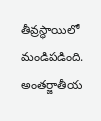తీవ్రస్థాయిలో మండిపడింది. అంతర్జాతీయ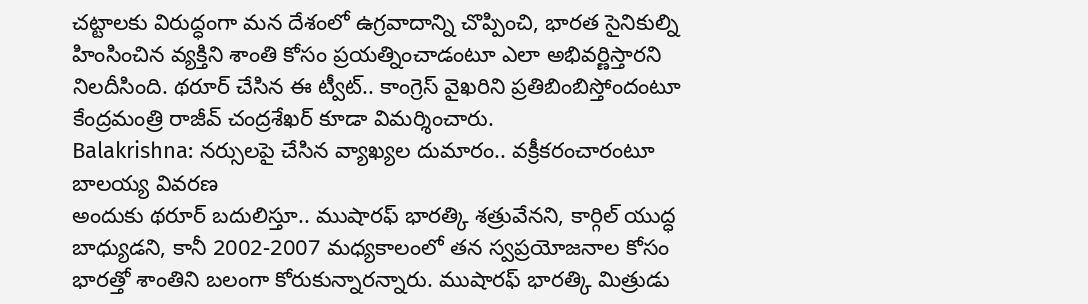చట్టాలకు విరుద్ధంగా మన దేశంలో ఉగ్రవాదాన్ని చొప్పించి, భారత సైనికుల్ని హింసించిన వ్యక్తిని శాంతి కోసం ప్రయత్నించాడంటూ ఎలా అభివర్ణిస్తారని నిలదీసింది. థరూర్ చేసిన ఈ ట్వీట్.. కాంగ్రెస్ వైఖరిని ప్రతిబింబిస్తోందంటూ కేంద్రమంత్రి రాజీవ్ చంద్రశేఖర్ కూడా విమర్శించారు.
Balakrishna: నర్సులపై చేసిన వ్యాఖ్యల దుమారం.. వక్రీకరంచారంటూ బాలయ్య వివరణ
అందుకు థరూర్ బదులిస్తూ.. ముషారఫ్ భారత్కి శత్రువేనని, కార్గిల్ యుద్ధ బాధ్యుడని, కానీ 2002-2007 మధ్యకాలంలో తన స్వప్రయోజనాల కోసం భారత్తో శాంతిని బలంగా కోరుకున్నారన్నారు. ముషారఫ్ భారత్కి మిత్రుడు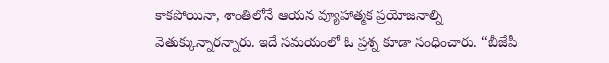కాకపోయినా, శాంతిలోనే ఆయన వ్యూహాత్మక ప్రయోజనాల్ని వెతుక్కున్నారన్నారు. ఇదే సమయంలో ఓ ప్రశ్న కూడా సంధించారు. ‘‘బీజేపీ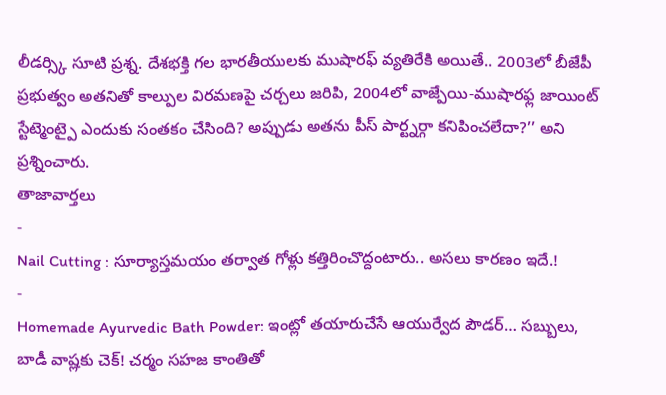లీడర్స్కి సూటి ప్రశ్న. దేశభక్తి గల భారతీయులకు ముషారఫ్ వ్యతిరేకి అయితే.. 2003లో బీజేపీ ప్రభుత్వం అతనితో కాల్పుల విరమణపై చర్చలు జరిపి, 2004లో వాజ్పేయి-ముషారఫ్ల జాయింట్ స్టేట్మెంట్పై ఎందుకు సంతకం చేసింది? అప్పుడు అతను పీస్ పార్ట్నర్గా కనిపించలేదా?’’ అని ప్రశ్నించారు.
తాజావార్తలు
-
Nail Cutting : సూర్యాస్తమయం తర్వాత గోళ్లు కత్తిరించొద్దంటారు.. అసలు కారణం ఇదే.!
-
Homemade Ayurvedic Bath Powder: ఇంట్లో తయారుచేసే ఆయుర్వేద పౌడర్… సబ్బులు, బాడీ వాష్లకు చెక్! చర్మం సహజ కాంతితో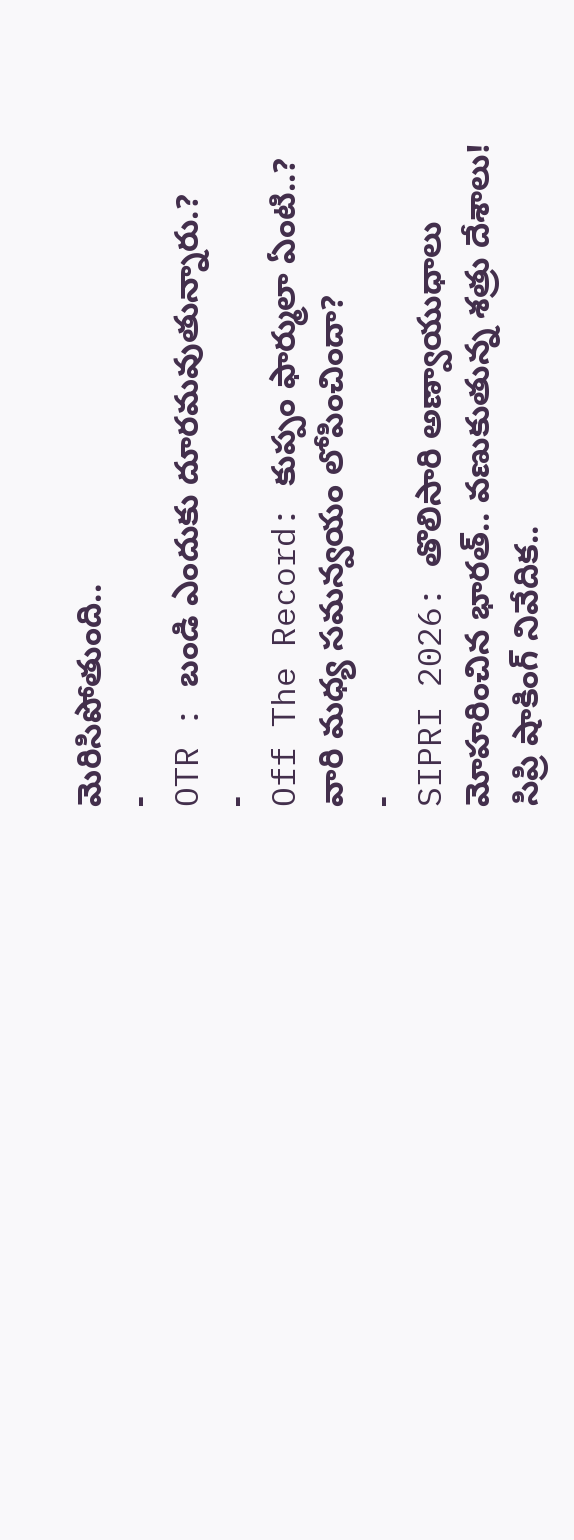మెరిసిపోతుంది..
-
OTR : బండి ఎందుకు దూరమవుతున్నారు.?
-
Off The Record: కుప్పం ఫార్ములా ఏంటి..? వారి మధ్య సమన్వయం లోపించిందా?
-
SIPRI 2026: తొలిసారి అణ్వాయుధాలు మోహరించిన భారత్.. వణుకుతున్న శత్రు దేశాలు! సిప్రి షాకింగ్ నివేదిక..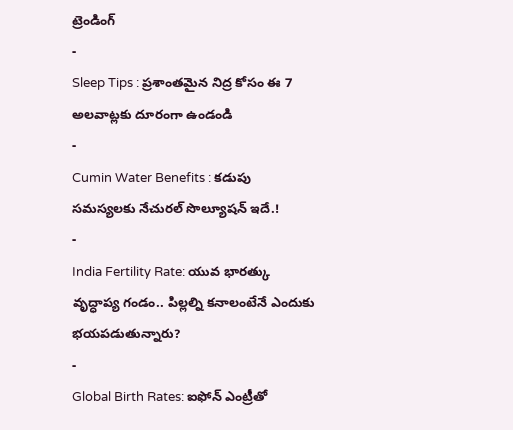ట్రెండింగ్
-
Sleep Tips : ప్రశాంతమైన నిద్ర కోసం ఈ 7 అలవాట్లకు దూరంగా ఉండండి
-
Cumin Water Benefits : కడుపు సమస్యలకు నేచురల్ సొల్యూషన్ ఇదే.!
-
India Fertility Rate: యువ భారత్కు వృద్ధాప్య గండం.. పిల్లల్ని కనాలంటేనే ఎందుకు భయపడుతున్నారు?
-
Global Birth Rates: ఐఫోన్ ఎంట్రీతో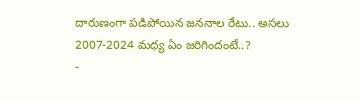దారుణంగా పడిపోయిన జననాల రేటు.. అసలు 2007-2024 మధ్య ఏం జరిగిందంటే..?
-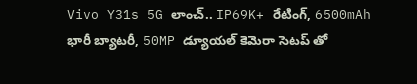Vivo Y31s 5G లాంచ్.. IP69K+ రేటింగ్, 6500mAh భారీ బ్యాటరీ, 50MP డ్యూయల్ కెమెరా సెటప్ తో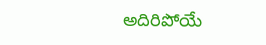అదిరిపోయే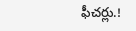ఫీచర్లు.!